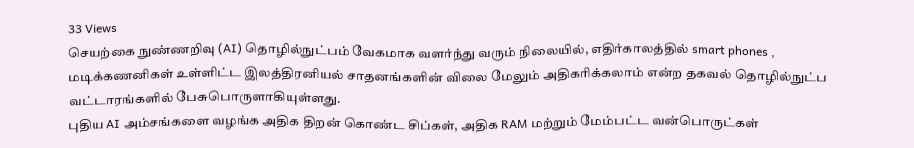33 Views
செயற்கை நுண்ணறிவு (AI) தொழில்நுட்பம் வேகமாக வளர்ந்து வரும் நிலையில், எதிர்காலத்தில் smart phones , மடிக்கணனிகள் உள்ளிட்ட இலத்திரனியல் சாதனங்களின் விலை மேலும் அதிகரிக்கலாம் என்ற தகவல் தொழில்நுட்ப வட்டாரங்களில் பேசுபொருளாகியுள்ளது.
புதிய AI அம்சங்களை வழங்க அதிக திறன் கொண்ட சிப்கள், அதிக RAM மற்றும் மேம்பட்ட வன்பொருட்கள்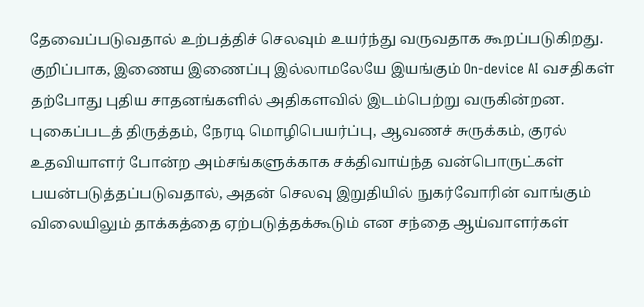தேவைப்படுவதால் உற்பத்திச் செலவும் உயர்ந்து வருவதாக கூறப்படுகிறது.
குறிப்பாக, இணைய இணைப்பு இல்லாமலேயே இயங்கும் On-device AI வசதிகள் தற்போது புதிய சாதனங்களில் அதிகளவில் இடம்பெற்று வருகின்றன.
புகைப்படத் திருத்தம், நேரடி மொழிபெயர்ப்பு, ஆவணச் சுருக்கம், குரல் உதவியாளர் போன்ற அம்சங்களுக்காக சக்திவாய்ந்த வன்பொருட்கள் பயன்படுத்தப்படுவதால், அதன் செலவு இறுதியில் நுகர்வோரின் வாங்கும் விலையிலும் தாக்கத்தை ஏற்படுத்தக்கூடும் என சந்தை ஆய்வாளர்கள்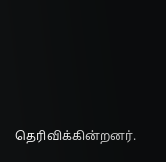தெரிவிக்கின்றனர்.